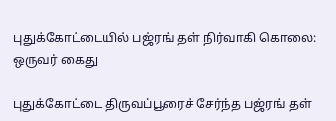புதுக்கோட்டையில் பஜ்ரங் தள் நிர்வாகி கொலை: ஒருவர் கைது

புதுக்கோட்டை திருவப்பூரைச் சேர்ந்த பஜ்ரங் தள்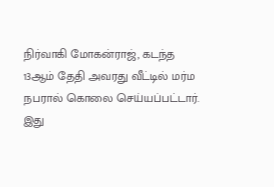நிர்வாகி மோகன்ராஜ், கடந்த 13ஆம் தேதி அவரது வீட்டில் மர்ம நபரால் கொலை செய்யப்பட்டார். இது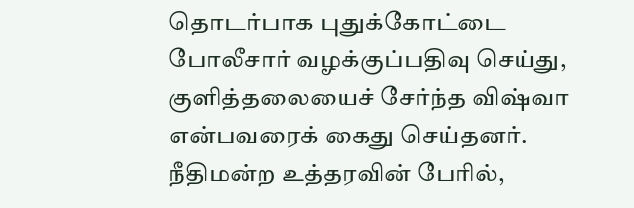தொடர்பாக புதுக்கோட்டை போலீசார் வழக்குப்பதிவு செய்து, குளித்தலையைச் சேர்ந்த விஷ்வா என்பவரைக் கைது செய்தனர். நீதிமன்ற உத்தரவின் பேரில்,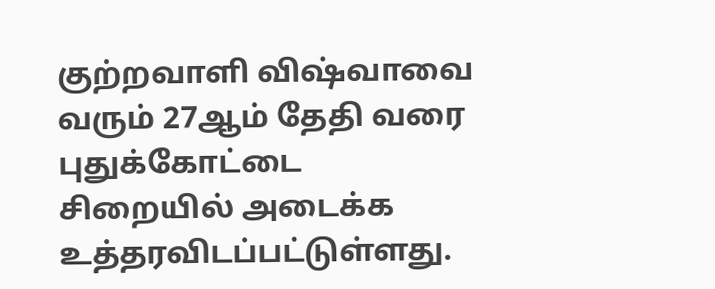குற்றவாளி விஷ்வாவை வரும் 27ஆம் தேதி வரை புதுக்கோட்டை சிறையில் அடைக்க உத்தரவிடப்பட்டுள்ளது.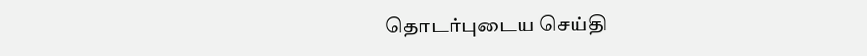தொடர்புடைய செய்தி